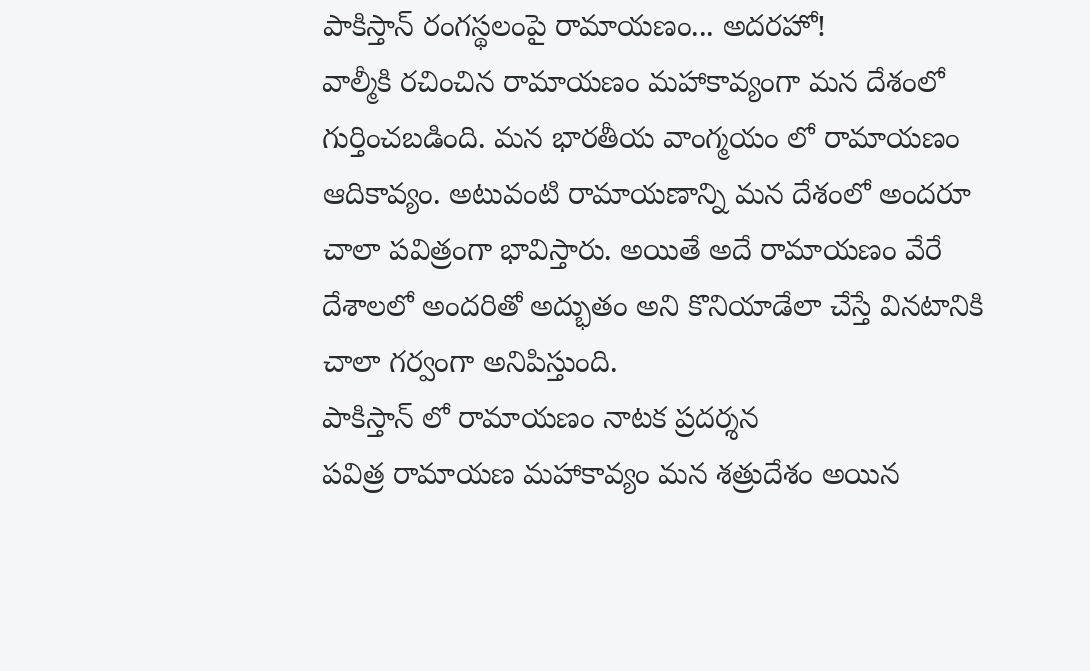పాకిస్తాన్ రంగస్థలంపై రామాయణం... అదరహో!
వాల్మీకి రచించిన రామాయణం మహాకావ్యంగా మన దేశంలో గుర్తించబడింది. మన భారతీయ వాంగ్మయం లో రామాయణం ఆదికావ్యం. అటువంటి రామాయణాన్ని మన దేశంలో అందరూ చాలా పవిత్రంగా భావిస్తారు. అయితే అదే రామాయణం వేరే దేశాలలో అందరితో అద్భుతం అని కొనియాడేలా చేస్తే వినటానికి చాలా గర్వంగా అనిపిస్తుంది.
పాకిస్తాన్ లో రామాయణం నాటక ప్రదర్శన
పవిత్ర రామాయణ మహాకావ్యం మన శత్రుదేశం అయిన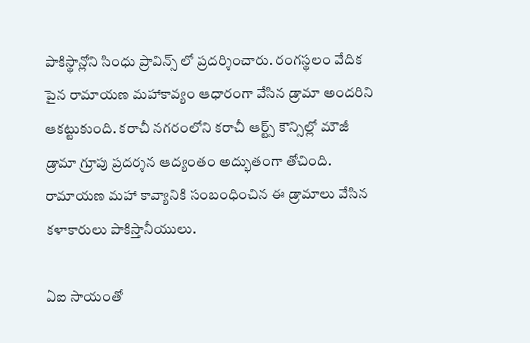పాకిస్థాన్లోని సింధు ప్రావిన్స్ లో ప్రదర్శించారు. రంగస్థలం వేదిక పైన రామాయణ మహాకావ్యం ఆధారంగా వేసిన డ్రామా అందరిని ఆకట్టుకుంది. కరాచీ నగరంలోని కరాచీ ఆర్ట్స్ కౌన్సిల్లో మౌజీ డ్రామా గ్రూపు ప్రదర్శన ఆద్యంతం అద్భుతంగా తోచింది. రామాయణ మహా కావ్యానికి సంబంధించిన ఈ డ్రామాలు వేసిన కళాకారులు పాకిస్తానీయులు.

ఏఐ సాయంతో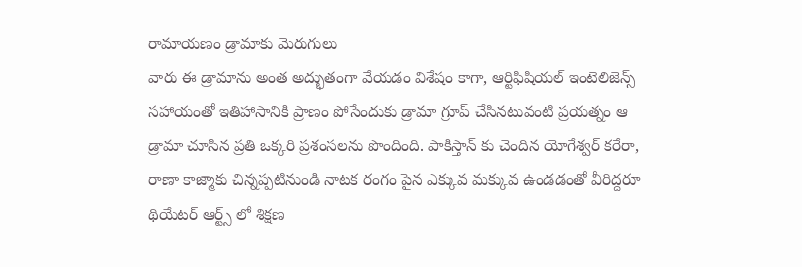రామాయణం డ్రామాకు మెరుగులు
వారు ఈ డ్రామాను అంత అద్భుతంగా వేయడం విశేషం కాగా, ఆర్టిఫిషియల్ ఇంటెలిజెన్స్ సహాయంతో ఇతిహాసానికి ప్రాణం పోసేందుకు డ్రామా గ్రూప్ చేసినటువంటి ప్రయత్నం ఆ డ్రామా చూసిన ప్రతి ఒక్కరి ప్రశంసలను పొందింది. పాకిస్తాన్ కు చెందిన యోగేశ్వర్ కరేరా, రాణా కాజ్మాకు చిన్నప్పటినుండి నాటక రంగం పైన ఎక్కువ మక్కువ ఉండడంతో వీరిద్దరూ థియేటర్ ఆర్ట్స్ లో శిక్షణ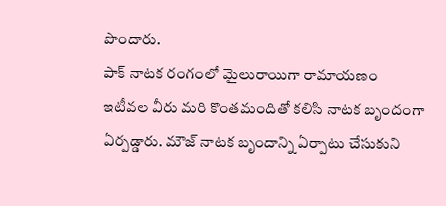పొందారు.
పాక్ నాటక రంగంలో మైలురాయిగా రామాయణం
ఇటీవల వీరు మరి కొంతమందితో కలిసి నాటక బృందంగా ఏర్పడ్డారు. మౌజ్ నాటక బృందాన్ని ఏర్పాటు చేసుకుని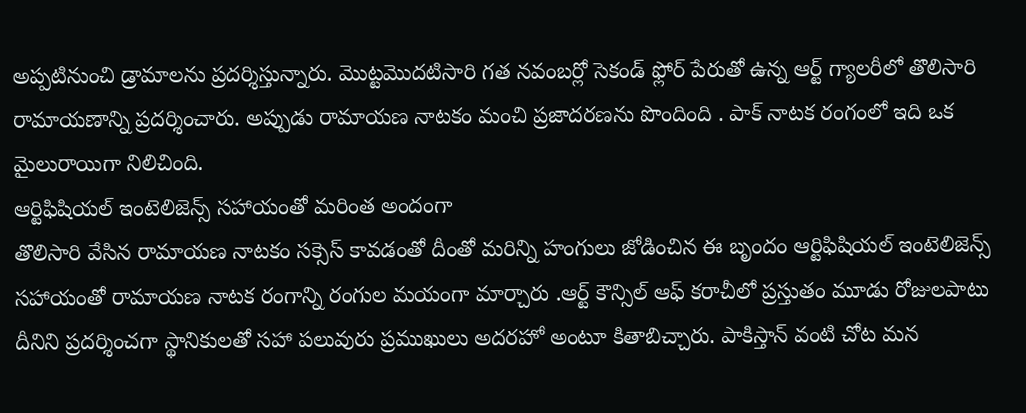అప్పటినుంచి డ్రామాలను ప్రదర్శిస్తున్నారు. మొట్టమొదటిసారి గత నవంబర్లో సెకండ్ ఫ్లోర్ పేరుతో ఉన్న ఆర్ట్ గ్యాలరీలో తొలిసారి రామాయణాన్ని ప్రదర్శించారు. అప్పుడు రామాయణ నాటకం మంచి ప్రజాదరణను పొందింది . పాక్ నాటక రంగంలో ఇది ఒక మైలురాయిగా నిలిచింది.
ఆర్టిఫిషియల్ ఇంటెలిజెన్స్ సహాయంతో మరింత అందంగా
తొలిసారి వేసిన రామాయణ నాటకం సక్సెస్ కావడంతో దీంతో మరిన్ని హంగులు జోడించిన ఈ బృందం ఆర్టిఫిషియల్ ఇంటెలిజెన్స్ సహాయంతో రామాయణ నాటక రంగాన్ని రంగుల మయంగా మార్చారు .ఆర్ట్ కౌన్సిల్ ఆఫ్ కరాచీలో ప్రస్తుతం మూడు రోజులపాటు దీనిని ప్రదర్శించగా స్థానికులతో సహా పలువురు ప్రముఖులు అదరహో అంటూ కితాబిచ్చారు. పాకిస్తాన్ వంటి చోట మన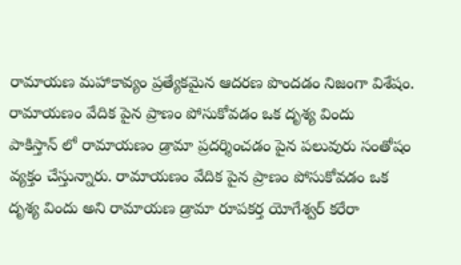రామాయణ మహాకావ్యం ప్రత్యేకమైన ఆదరణ పొందడం నిజంగా విశేషం.
రామాయణం వేదిక పైన ప్రాణం పోసుకోవడం ఒక దృశ్య విందు
పాకిస్తాన్ లో రామాయణం డ్రామా ప్రదర్శించడం పైన పలువురు సంతోషం వ్యక్తం చేస్తున్నారు. రామాయణం వేదిక పైన ప్రాణం పోసుకోవడం ఒక దృశ్య విందు అని రామాయణ డ్రామా రూపకర్త యోగేశ్వర్ కరేరా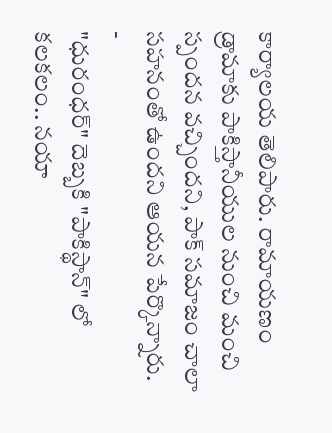కార్యాలయ తెలిపారు. రామాయణం డ్రామాకు పాకిస్తానీయుల నుంచి మంచి స్పందన వచ్చిందని, పాక్ సమాజం చాలా సహనంతో ఉందని ఆయన పేర్కొన్నారు.
-
"ధురంధర్" దెబ్బకి "పాకిస్థాన్" లో కలకలం.. నయా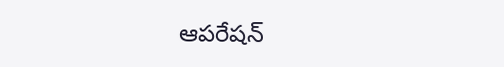ఆపరేషన్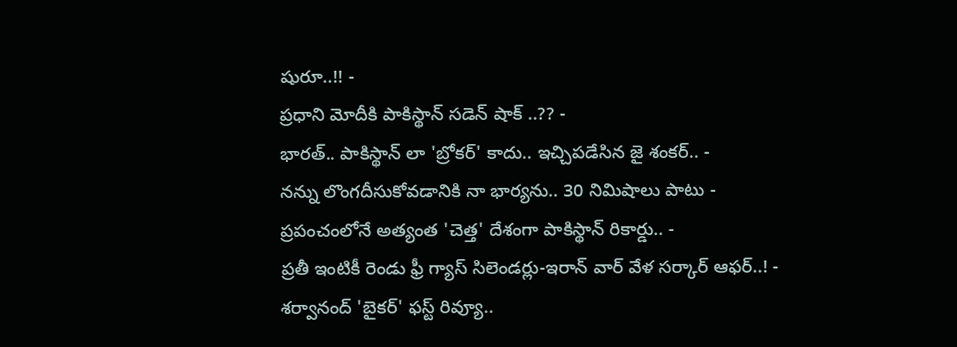షురూ..!! -
ప్రధాని మోదీకి పాకిస్థాన్ సడెన్ షాక్ ..?? -
భారత్.. పాకిస్థాన్ లా 'బ్రోకర్' కాదు.. ఇచ్చిపడేసిన జై శంకర్.. -
నన్ను లొంగదీసుకోవడానికి నా భార్యను.. 30 నిమిషాలు పాటు -
ప్రపంచంలోనే అత్యంత 'చెత్త' దేశంగా పాకిస్థాన్ రికార్డు.. -
ప్రతీ ఇంటికీ రెండు ఫ్రీ గ్యాస్ సిలెండర్లు-ఇరాన్ వార్ వేళ సర్కార్ ఆఫర్..! -
శర్వానంద్ 'బైకర్' ఫస్ట్ రివ్యూ..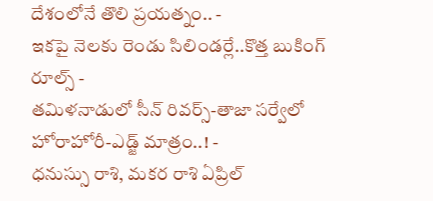దేశంలోనే తొలి ప్రయత్నం.. -
ఇకపై నెలకు రెండు సిలిండర్లే..కొత్త బుకింగ్ రూల్స్ -
తమిళనాడులో సీన్ రివర్స్-తాజా సర్వేలో హోరాహోరీ-ఎడ్జ్ మాత్రం..! -
ధనుస్సు రాశి, మకర రాశి ఏప్రిల్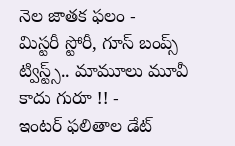నెల జాతక ఫలం -
మిస్టరీ స్టోరీ, గూస్ బంప్స్ ట్విస్ట్స్.. మామూలు మూవీ కాదు గురూ !! -
ఇంటర్ ఫలితాల డేట్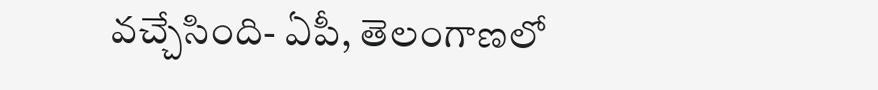వచ్చేసింది- ఏపీ, తెలంగాణలో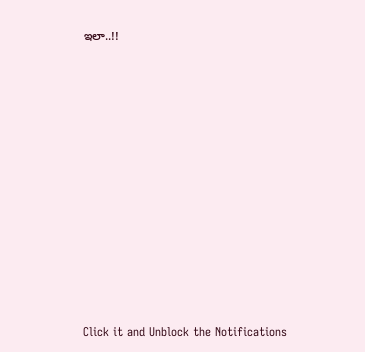ఇలా..!!












Click it and Unblock the Notifications